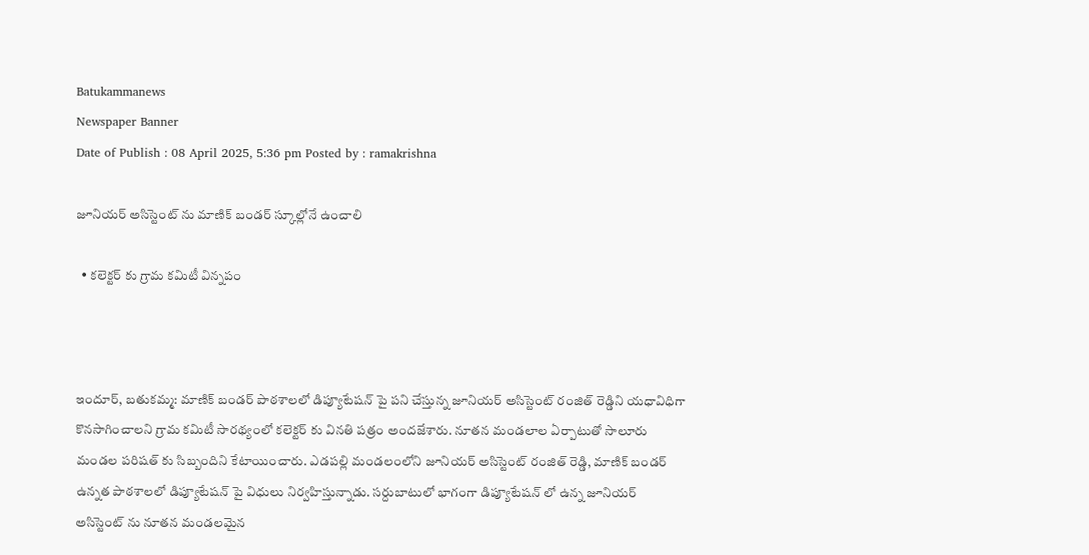Batukammanews
Newspaper Banner
Date of Publish : 08 April 2025, 5:36 pm Posted by : ramakrishna

జూనియర్ అసిస్టెంట్ ను మాణిక్ బండర్ స్కూల్లోనే ఉంచాలి

  • కలెక్టర్ కు గ్రామ కమిటీ విన్నపం



ఇందూర్, బతుకమ్మ: మాణిక్ బండర్ పాఠశాలలో డిప్యూటేషన్ పై పని చేస్తున్న జూనియర్ అసిస్టెంట్ రంజిత్ రెడ్డిని యధావిధిగా కొనసాగించాలని గ్రామ కమిటీ సారథ్యంలో కలెక్టర్ కు వినతి పత్రం అందజేశారు. నూతన మండలాల ఏర్పాటుతో సాలూరు మండల పరిషత్ కు సిబ్బందిని కేటాయించారు. ఎడపల్లి మండలంలోని జూనియర్ అసిస్టెంట్ రంజిత్ రెడ్డి, మాణిక్ బండర్ ఉన్నత పాఠశాలలో డిప్యూటేషన్ పై విధులు నిర్వహిస్తున్నాడు. సర్దుబాటులో భాగంగా డిప్యూటేషన్ లో ఉన్న జూనియర్ అసిస్టెంట్ ను నూతన మండలమైన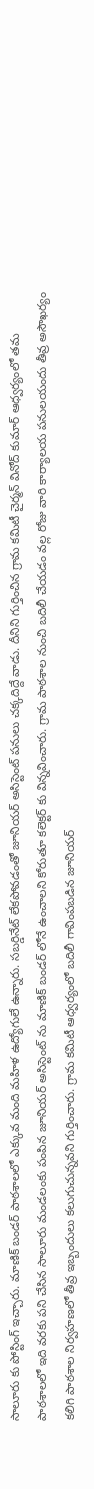సాలూరు కు పోస్టింగ్ ఇచ్చారు. మాణిక్ బండర్ పాఠశాలలో ఎక్కువ మంది మహిళ ఉద్యోగులే ఉన్నారు. సబర్డినేట్ లేకపోవడంతో జూనియర్ అసిస్టెంట్ పనులు చక్కదిద్దే వాడు. దీనిని గుర్తించిన గ్రామ కమిటీ చైర్మన్ వినోద్ కుమార్ ఆధ్వర్యంలో తమ పాఠశాలలో ఇది వరకు పని చేసిన సాలూరు మండలంకు పంపిన జూనియర్ అసిస్టెంట్ ను మాణిక్ బండర్ లోనే ఉంచాలని కోరుతూ కలెక్టర్ కు విన్నవించారు. గ్రామ పాఠశాల నుంచి బదిలీ చేయడం వల్ల రోజు వారి కార్యాలయ పనులయందు తీవ్ర అసౌఖర్యం కలిగి పాఠశాల నిర్వహణలో తీవ్ర ఇబ్బందులు కలుగుచున్నవని గుర్తించారు. గ్రామ కమిటీ ఆధ్వర్యంలో బదిలీ గావింపబడిన జూనియర్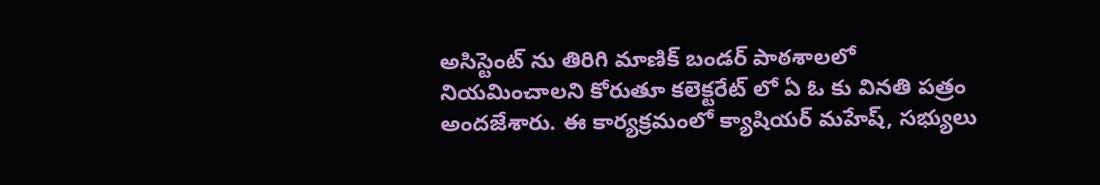అసిస్టెంట్ ను తిరిగి మాణిక్ బండర్ పాఠశాలలో నియమించాలని కోరుతూ కలెక్టరేట్ లో ఏ ఓ కు వినతి పత్రం అందజేశారు. ఈ కార్యక్రమంలో క్యాషియర్ మహేష్, సభ్యులు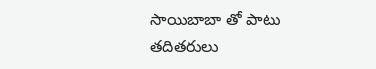సాయిబాబా తో పాటు తదితరులు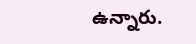ఉన్నారు.